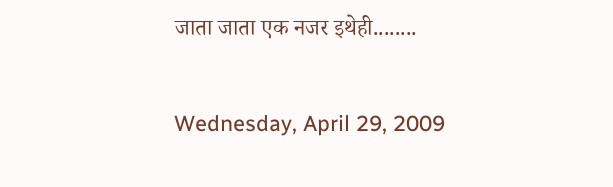जाता जाता एक नजर इथेही........

Wednesday, April 29, 2009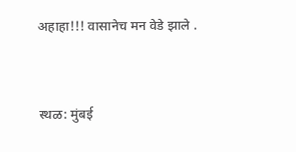अहाहा!!! वासानेच मन वेडे झाले .


स्थळ: मुंबई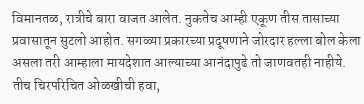विमानतळ, रात्रीचे बारा वाजत आलेत. नुकतेच आम्ही एकूण तीस तासाच्या प्रवासातून सुटलो आहोत. सगळ्या प्रकारच्या प्रदूषणाने जोरदार हल्ला बोल केला असला तरी आम्हाला मायदेशात आल्याच्या आनंदापुढे तो जाणवतही नाहीये. तीच चिरपरिचित ओळखीची हवा,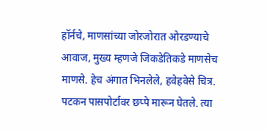हॉर्नचे, माणसांच्या जोरजोरात ओरडण्याचे आवाज, मुख्य म्हणजे जिकडेतिकडे माणसेच माणसे. हेच अंगात भिनलेले, हवेहवेसे चित्र. पटकन पासपोर्टावर छप्पे मारून घेतले. त्या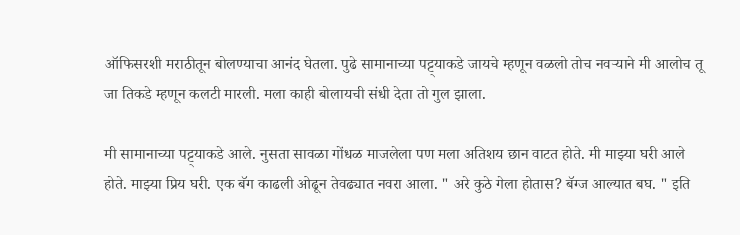ऑफिसरशी मराठीतून बोलण्याचा आनंद घेतला. पुढे सामानाच्या पट्ट्याकडे जायचे म्हणून वळलो तोच नवऱ्याने मी आलोच तू जा तिकडे म्हणून कलटी मारली. मला काही बोलायची संधी देता तो गुल झाला.

मी सामानाच्या पट्ट्याकडे आले. नुसता सावळा गोंधळ माजलेला पण मला अतिशय छान वाटत होते. मी माझ्या घरी आले होते. माझ्या प्रिय घरी. एक बॅग काढली ओढून तेवढ्यात नवरा आला. " अरे कुठे गेला होतास? बॅग्ज आल्यात बघ. " इति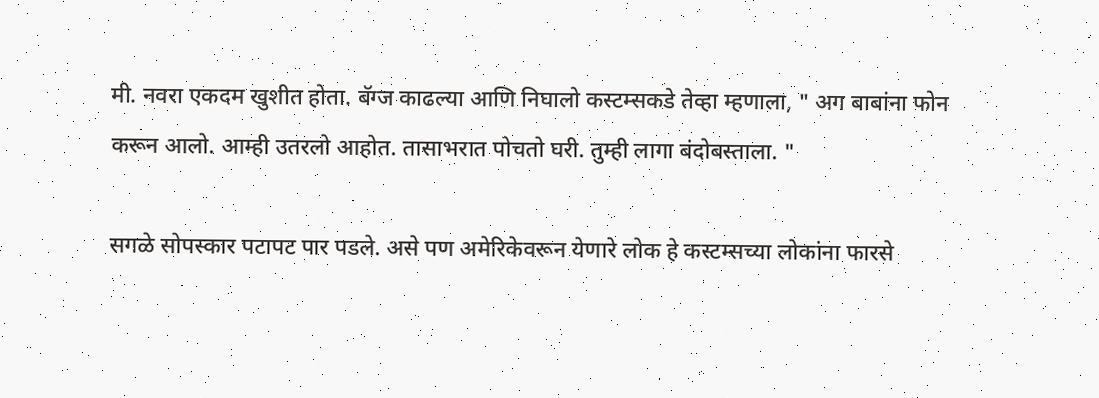मी. नवरा एकदम खुशीत होता. बॅग्ज काढल्या आणि निघालो कस्टम्सकडे तेव्हा म्हणाला, " अग बाबांना फोन करून आलो. आम्ही उतरलो आहोत. तासाभरात पोचतो घरी. तुम्ही लागा बंदोबस्ताला. "

सगळे सोपस्कार पटापट पार पडले. असे पण अमेरिकेवरून येणारे लोक हे कस्टम्सच्या लोकांना फारसे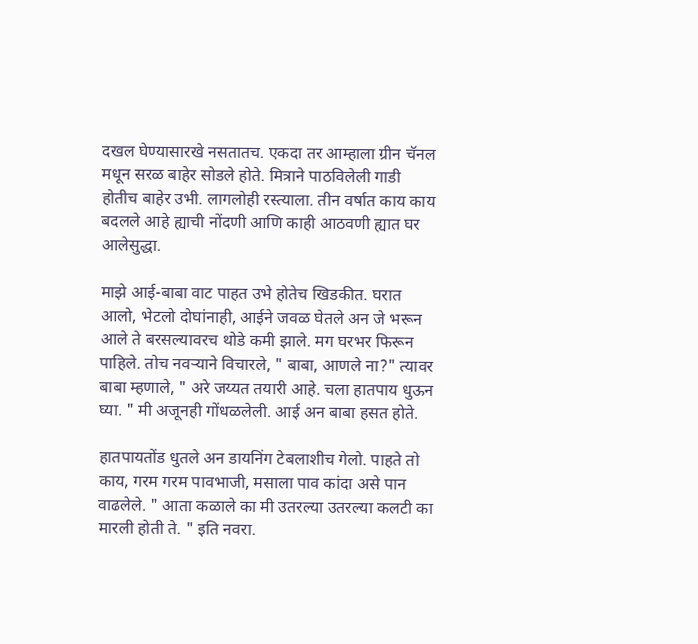दखल घेण्यासारखे नसतातच. एकदा तर आम्हाला ग्रीन चॅनल मधून सरळ बाहेर सोडले होते. मित्राने पाठविलेली गाडी होतीच बाहेर उभी. लागलोही रस्त्याला. तीन वर्षात काय काय बदलले आहे ह्याची नोंदणी आणि काही आठवणी ह्यात घर आलेसुद्धा.

माझे आई-बाबा वाट पाहत उभे होतेच खिडकीत. घरात आलो, भेटलो दोघांनाही, आईने जवळ घेतले अन जे भरून आले ते बरसल्यावरच थोडे कमी झाले. मग घरभर फिरून पाहिले. तोच नवऱ्याने विचारले, " बाबा, आणले ना?" त्यावर बाबा म्हणाले, " अरे जय्यत तयारी आहे. चला हातपाय धुऊन घ्या. " मी अजूनही गोंधळलेली. आई अन बाबा हसत होते.

हातपायतोंड धुतले अन डायनिंग टेबलाशीच गेलो. पाहते तो काय, गरम गरम पावभाजी, मसाला पाव कांदा असे पान वाढलेले. " आता कळाले का मी उतरल्या उतरल्या कलटी का मारली होती ते. " इति नवरा.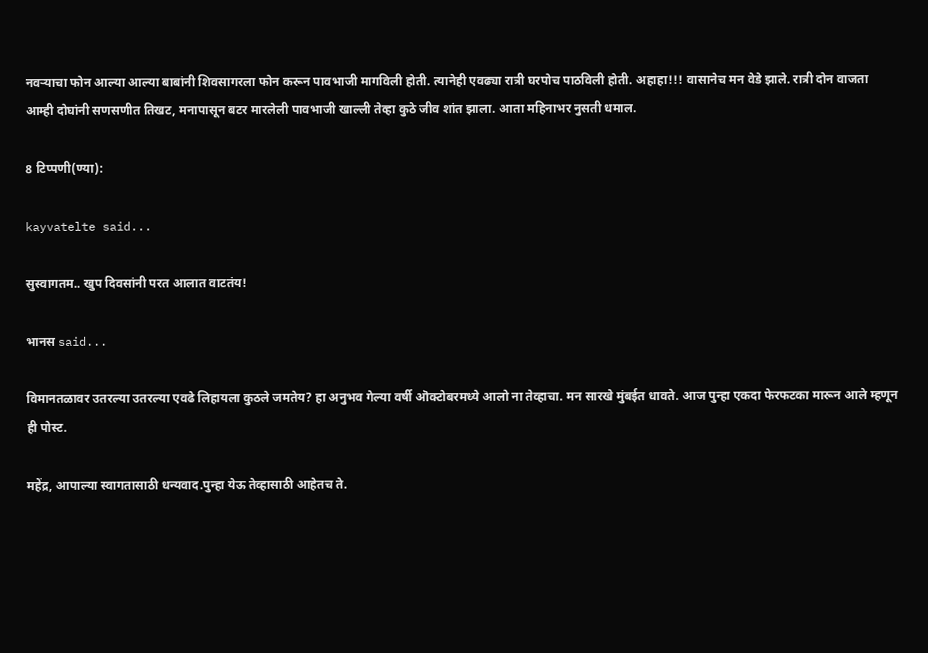नवऱ्याचा फोन आल्या आल्या बाबांनी शिवसागरला फोन करून पावभाजी मागविली होती. त्यानेही एवढ्या रात्री घरपोच पाठविली होती. अहाहा!!! वासानेच मन वेडे झाले. रात्री दोन वाजता आम्ही दोघांनी सणसणीत तिखट, मनापासून बटर मारलेली पावभाजी खाल्ली तेव्हा कुठे जीव शांत झाला. आता महिनाभर नुसती धमाल.

8 टिप्पणी(ण्या):

kayvatelte said...

सुस्वागतम.. खुप दिवसांनी परत आलात वाटतंय!

भानस said...

विमानतळावर उतरल्या उतरल्या एवढे लिहायला कुठले जमतेय? हा अनुभव गेल्या वर्षी ऒक्टोबरमध्ये आलो ना तेव्हाचा. मन सारखे मुंबईत धावते. आज पुन्हा एकदा फेरफटका मारून आले म्हणून ही पोस्ट.

महेंद्र, आपाल्या स्वागतासाठी धन्यवाद.पुन्हा येऊ तेव्हासाठी आहेतच ते.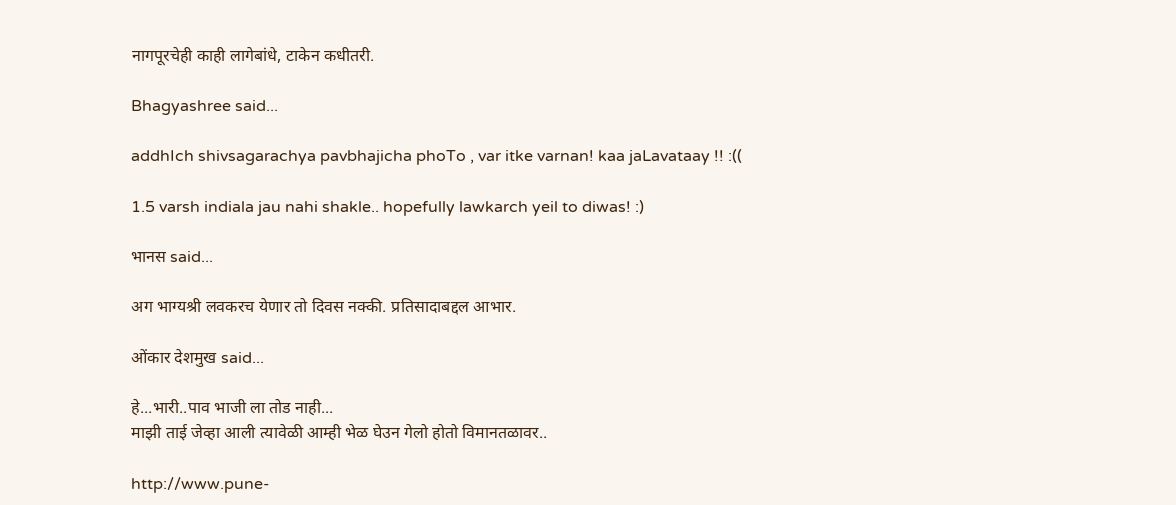नागपूरचेही काही लागेबांधे, टाकेन कधीतरी.

Bhagyashree said...

addhIch shivsagarachya pavbhajicha phoTo , var itke varnan! kaa jaLavataay !! :((

1.5 varsh indiala jau nahi shakle.. hopefully lawkarch yeil to diwas! :)

भानस said...

अग भाग्यश्री लवकरच येणार तो दिवस नक्की. प्रतिसादाबद्दल आभार.

ओंकार देशमुख said...

हे...भारी..पाव भाजी ला तोड नाही...
माझी ताई जेव्हा आली त्यावेळी आम्ही भेळ घेउन गेलो होतो विमानतळावर..

http://www.pune-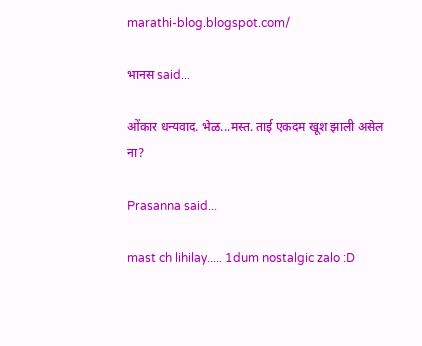marathi-blog.blogspot.com/

भानस said...

ओंकार धन्यवाद. भेळ...मस्त. ताई एकदम खूश झाली असेल ना?

Prasanna said...

mast ch lihilay..... 1dum nostalgic zalo :D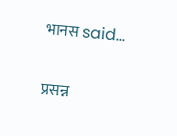भानस said...

प्रसन्न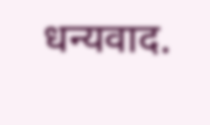धन्यवाद.